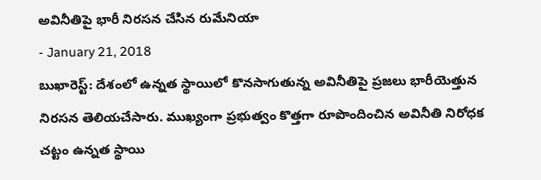అవినీతిపై భారీ నిరసన చేసిన రుమేనియా
- January 21, 2018
బుఖారెస్ట్: దేశంలో ఉన్నత స్థాయిలో కొనసాగుతున్న అవినీతిపై ప్రజలు భారీయెత్తున నిరసన తెలియచేసారు. ముఖ్యంగా ప్రభుత్వం కొత్తగా రూపొందించిన అవినీతి నిరోధక చట్టం ఉన్నత స్థాయి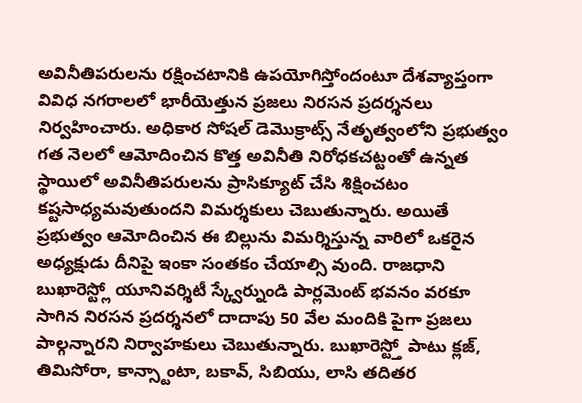అవినీతిపరులను రక్షించటానికి ఉపయోగిస్తోందంటూ దేశవ్యాప్తంగా వివిధ నగరాలలో భారీయెత్తున ప్రజలు నిరసన ప్రదర్శనలు నిర్వహించారు. అధికార సోషల్ డెమొక్రాట్స్ నేతృత్వంలోని ప్రభుత్వం గత నెలలో ఆమోదించిన కొత్త అవినీతి నిరోధకచట్టంతో ఉన్నత స్థాయిలో అవినీతిపరులను ప్రాసిక్యూట్ చేసి శిక్షించటం కష్టసాధ్యమవుతుందని విమర్శకులు చెబుతున్నారు. అయితే ప్రభుత్వం ఆమోదించిన ఈ బిల్లును విమర్శిస్తున్న వారిలో ఒకరైన అధ్యక్షుడు దీనిపై ఇంకా సంతకం చేయాల్సి వుంది. రాజధాని బుఖారెస్ట్లో యూనివర్శిటీ స్క్వేర్నుండి పార్లమెంట్ భవనం వరకూ సాగిన నిరసన ప్రదర్శనలో దాదాపు 50 వేల మందికి పైగా ప్రజలు పాల్గన్నారని నిర్వాహకులు చెబుతున్నారు. బుఖారెస్ట్తో పాటు క్లజ్, తిమిసోరా, కాన్స్టాంటా, బకావ్, సిబియు, లాసి తదితర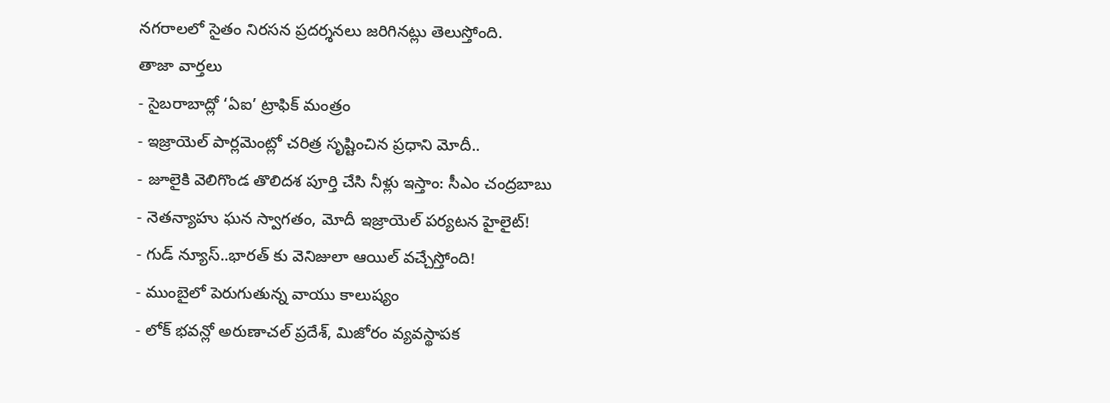నగరాలలో సైతం నిరసన ప్రదర్శనలు జరిగినట్లు తెలుస్తోంది.
తాజా వార్తలు
- సైబరాబాద్లో ‘ఏఐ’ ట్రాఫిక్ మంత్రం
- ఇజ్రాయెల్ పార్లమెంట్లో చరిత్ర సృష్టించిన ప్రధాని మోదీ..
- జూలైకి వెలిగొండ తొలిదశ పూర్తి చేసి నీళ్లు ఇస్తాం: సీఎం చంద్రబాబు
- నెతన్యాహు ఘన స్వాగతం, మోదీ ఇజ్రాయెల్ పర్యటన హైలైట్!
- గుడ్ న్యూస్..భారత్ కు వెనిజులా ఆయిల్ వచ్చేస్తోంది!
- ముంబైలో పెరుగుతున్న వాయు కాలుష్యం
- లోక్ భవన్లో అరుణాచల్ ప్రదేశ్, మిజోరం వ్యవస్థాపక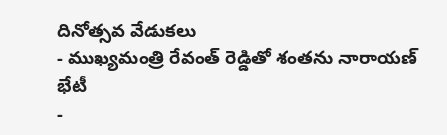దినోత్సవ వేడుకలు
- ముఖ్యమంత్రి రేవంత్ రెడ్డితో శంతను నారాయణ్ భేటీ
-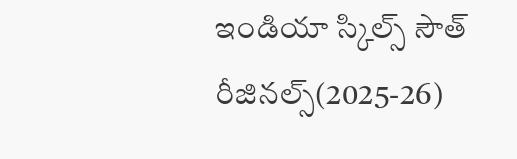ఇండియా స్కిల్స్ సౌత్ రీజినల్స్(2025-26)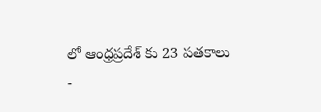లో ఆంధ్రప్రదేశ్ కు 23 పతకాలు
-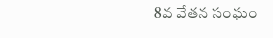8వ వేతన సంఘం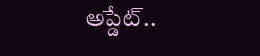అప్డేట్..